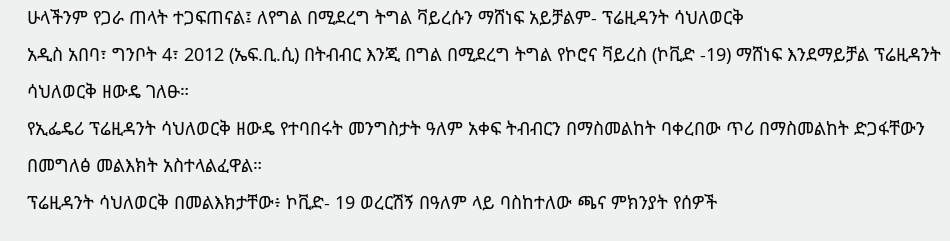ሁላችንም የጋራ ጠላት ተጋፍጠናል፤ ለየግል በሚደረግ ትግል ቫይረሱን ማሸነፍ አይቻልም- ፕሬዚዳንት ሳህለወርቅ
አዲስ አበባ፣ ግንቦት 4፣ 2012 (ኤፍ.ቢ.ሲ) በትብብር እንጂ በግል በሚደረግ ትግል የኮሮና ቫይረስ (ኮቪድ -19) ማሸነፍ እንደማይቻል ፕሬዚዳንት ሳህለወርቅ ዘውዴ ገለፁ።
የኢፌዴሪ ፕሬዚዳንት ሳህለወርቅ ዘውዴ የተባበሩት መንግስታት ዓለም አቀፍ ትብብርን በማስመልከት ባቀረበው ጥሪ በማስመልከት ድጋፋቸውን በመግለፅ መልእክት አስተላልፈዋል።
ፕሬዚዳንት ሳህለወርቅ በመልእክታቸው፥ ኮቪድ- 19 ወረርሽኝ በዓለም ላይ ባስከተለው ጫና ምክንያት የሰዎች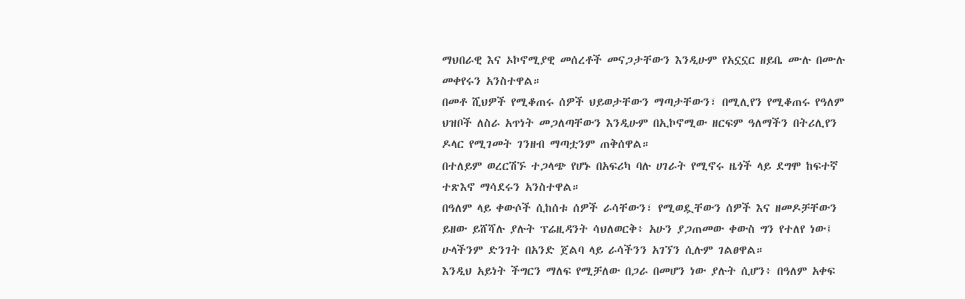ማህበራዊ እና ኦኮኖሚያዊ መሰረቶች መናጋታቸውን እንዲሁም የአኗኗር ዘይቤ ሙሉ በሙሉ መቀየሩን አንስተዋል።
በመቶ ሺህዎች የሚቆጠሩ ሰዎች ህይወታቸውን ማጣታቸውን፣ በሚሊየን የሚቆጠሩ የዓለም ህዝቦች ለስራ አጥነት መጋለጣቸውን እንዲሁም በኢኮኖሚው ዘርፍም ዓለማችን በትሪሊየን ዶላር የሚገመት ገንዘብ ማጣቷንም ጠቅሰዋል።
በተለይም ወረርሽኙ ተጋላጭ የሆኑ በአፍሪካ ባሉ ሀገራት የሚኖሩ ዜጎች ላይ ደግሞ ከፍተኛ ተጽእኖ ማሳደሩን አንስተዋል።
በዓለም ላይ ቀውሶች ሲከሰቱ ሰዎች ራሳቸውን፣ የሚወዷቸውን ሰዎች እና ዘመዶቻቸውን ይዘው ይሸሻሉ ያሉት ፕሬዚዳንት ሳህለወርቅ፥ አሁን ያጋጠመው ቀውስ ግን የተለየ ነው፤ ሁላችንም ድንገት በአንድ ጀልባ ላይ ራሳችንን አገኘን ሲሉም ገልፀዋል።
እንዲህ አይነት ችግርን ማለፍ የሚቻለው በጋራ በመሆን ነው ያሉት ሲሆን፥ በዓለም አቀፍ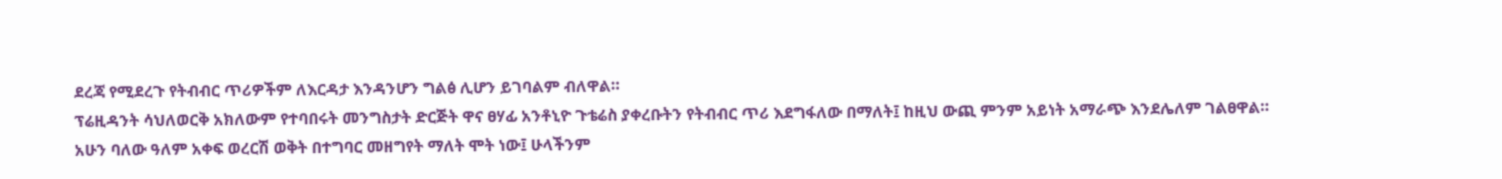ደረጃ የሚደረጉ የትብብር ጥሪዎችም ለእርዳታ እንዳንሆን ግልፅ ሊሆን ይገባልም ብለዋል።
ፕሬዚዳንት ሳህለወርቅ አክለውም የተባበሩት መንግስታት ድርጅት ዋና ፀሃፊ አንቶኒዮ ጉቴሬስ ያቀረቡትን የትብብር ጥሪ እደግፋለው በማለት፤ ከዚህ ውጪ ምንም አይነት አማራጭ እንደሌለም ገልፀዋል።
አሁን ባለው ዓለም አቀፍ ወረርሽ ወቅት በተግባር መዘግየት ማለት ሞት ነው፤ ሁላችንም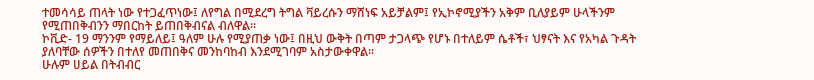ተመሳሳይ ጠላት ነው የተጋፈጥነው፤ ለየግል በሚደረግ ትግል ቫይረሱን ማሸነፍ አይቻልም፤ የኢኮኖሚያችን አቅም ቢለያይም ሁላችንም የሚጠበቅብንን ማበርከት ይጠበቅብናል ብለዋል።
ኮቪድ- 19 ማንንም የማይለይ፤ ዓለም ሁሉ የሚያጠቃ ነው፤ በዚህ ውቅት በጣም ታጋላጭ የሆኑ በተለይም ሴቶች፣ ህፃናት እና የአካል ጉዳት ያለባቸው ሰዎችን በተለየ መጠበቅና መንከባከብ እንደሚገባም አስታውቀዋል።
ሁሉም ሀይል በትብብር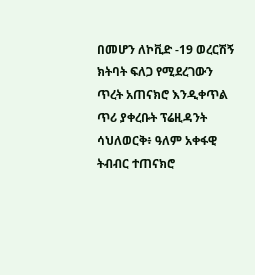በመሆን ለኮቪድ -19 ወረርሽኝ ክትባት ፍለጋ የሚደረገውን ጥረት አጠናክሮ እንዲቀጥል ጥሪ ያቀረቡት ፕሬዚዳንት ሳህለወርቅ፥ ዓለም አቀፋዊ ትብብር ተጠናክሮ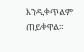እንዲቀጥልም ጠይቀዋል።